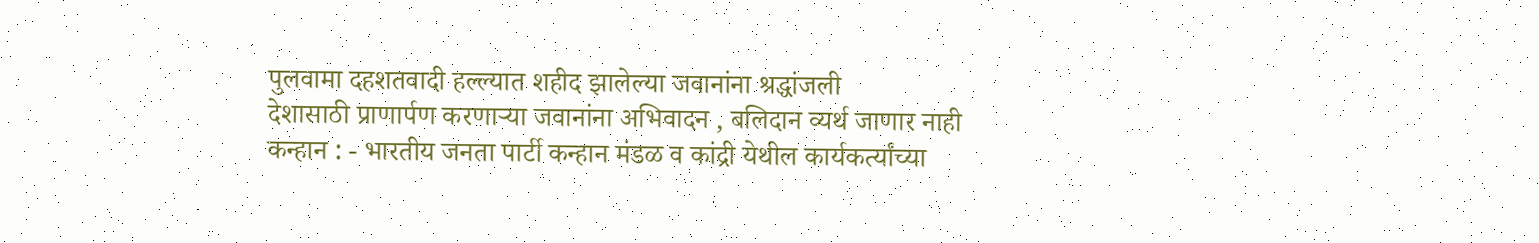पुलवामा दहशतवादी हल्ल्यात शहीद झालेल्या जवानांना श्रद्धांजली
देशासाठी प्राणार्पण करणाऱ्या जवानांना अभिवादन , बलिदान व्यर्थ जाणार नाही
कन्हान : - भारतीय जनता पार्टी कन्हान मंडळ व कांद्री येथील कार्यकर्त्यांच्या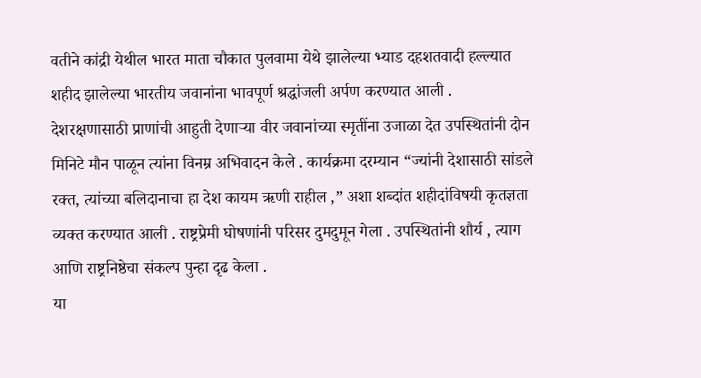वतीने कांद्री येथील भारत माता चौकात पुलवामा येथे झालेल्या भ्याड दहशतवादी हल्ल्यात शहीद झालेल्या भारतीय जवानांना भावपूर्ण श्रद्धांजली अर्पण करण्यात आली .
देशरक्षणासाठी प्राणांची आहुती देणाऱ्या वीर जवानांच्या स्मृतींना उजाळा देत उपस्थितांनी दोन मिनिटे मौन पाळून त्यांना विनम्र अभिवादन केले . कार्यक्रमा दरम्यान “ज्यांनी देशासाठी सांडले रक्त, त्यांच्या बलिदानाचा हा देश कायम ऋणी राहील ,” अशा शब्दांत शहीदांविषयी कृतज्ञता व्यक्त करण्यात आली . राष्ट्रप्रेमी घोषणांनी परिसर दुमदुमून गेला . उपस्थितांनी शौर्य , त्याग आणि राष्ट्रनिष्ठेचा संकल्प पुन्हा दृढ केला .
या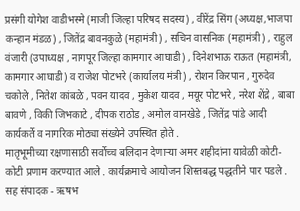प्रसंगी योगेश वाडीभस्मे (माजी जिल्हा परिषद सदस्य) , वीरेंद्र सिंग (अध्यक्ष,भाजपा कन्हान मंडळ) , जितेंद्र बावनकुळे (महामंत्री) , सचिन वासनिक (महामंत्री) , राहुल वंजारी (उपाध्यक्ष , नागपूर जिल्हा कामगार आघाडी) , दिनेशभाऊ राऊत (महामंत्री, कामगार आघाडी) व राजेश पोटभरे (कार्यालय मंत्री) , रोशन किरपान , गुरुदेव चकोले , नितेश कांबळे , पवन यादव , मुकेश यादव , मयूर पोटभरे , नरेश शेंद्रे , बाबा बावणे , विकी जिभकाटे , दीपक राठोड , अमोल वानखेडे , जितेंद्र पांडे आदी कार्यकर्ते व नागरिक मोठ्या संख्येने उपस्थित होते .
मातृभूमीच्या रक्षणासाठी सर्वोच्च बलिदान देणाऱ्या अमर शहीदांना यावेळी कोटी-कोटी प्रणाम करण्यात आले . कार्यक्रमाचे आयोजन शिस्तबद्ध पद्धतीने पार पडले .
सह संपादक - ऋषभ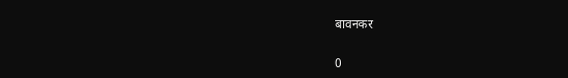बावनकर


0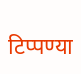टिप्पण्या